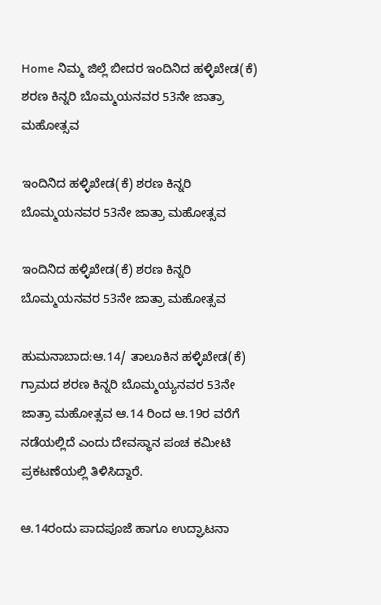Home ನಿಮ್ಮ ಜಿಲ್ಲೆ ಬೀದರ ಇಂದಿನಿದ ಹಳ್ಳಿಖೇಡ(ಕೆ) ಶರಣ ಕಿನ್ನರಿ ಬೊಮ್ಮಯನವರ 53ನೇ ಜಾತ್ರಾ ಮಹೋತ್ಸವ

ಇಂದಿನಿದ ಹಳ್ಳಿಖೇಡ(ಕೆ) ಶರಣ ಕಿನ್ನರಿ ಬೊಮ್ಮಯನವರ 53ನೇ ಜಾತ್ರಾ ಮಹೋತ್ಸವ

ಇಂದಿನಿದ ಹಳ್ಳಿಖೇಡ(ಕೆ) ಶರಣ ಕಿನ್ನರಿ ಬೊಮ್ಮಯನವರ 53ನೇ ಜಾತ್ರಾ ಮಹೋತ್ಸವ

ಹುಮನಾಬಾದ:ಆ.14/ ತಾಲೂಕಿನ ಹಳ್ಳಿಖೇಡ(ಕೆ) ಗ್ರಾಮದ ಶರಣ ಕಿನ್ನರಿ ಬೊಮ್ಮಯ್ಯನವರ 53ನೇ ಜಾತ್ರಾ ಮಹೋತ್ಸವ ಆ.14 ರಿಂದ ಆ.19ರ ವರೆಗೆ ನಡೆಯಲ್ಲಿದೆ ಎಂದು ದೇವಸ್ಥಾನ ಪಂಚ ಕಮೀಟಿ ಪ್ರಕಟಣೆಯಲ್ಲಿ ತಿಳಿಸಿದ್ದಾರೆ.

ಆ.14ರಂದು ಪಾದಪೂಜೆ ಹಾಗೂ ಉದ್ಘಾಟನಾ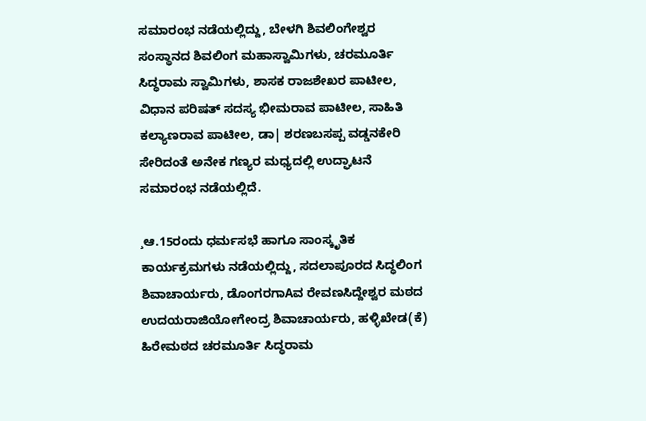ಸಮಾರಂಭ ನಡೆಯಲ್ಲಿದ್ದು, ಬೇಳಗಿ ಶಿವಲಿಂಗೇಶ್ವರ ಸಂಸ್ಥಾನದ ಶಿವಲಿಂಗ ಮಹಾಸ್ವಾಮಿಗಳು, ಚರಮೂರ್ತಿ ಸಿದ್ಧರಾಮ ಸ್ವಾಮಿಗಳು, ಶಾಸಕ ರಾಜಶೇಖರ ಪಾಟೀಲ, ವಿಧಾನ ಪರಿಷತ್ ಸದಸ್ಯ ಭೀಮರಾವ ಪಾಟೀಲ, ಸಾಹಿತಿ ಕಲ್ಯಾಣರಾವ ಪಾಟೀಲ, ಡಾ| ಶರಣಬಸಪ್ಪ ವಡ್ಡನಕೇರಿ ಸೇರಿದಂತೆ ಅನೇಕ ಗಣ್ಯರ ಮಧ್ಯದಲ್ಲಿ ಉದ್ಘಾಟನೆ ಸಮಾರಂಭ ನಡೆಯಲ್ಲಿದೆ.

¸ಆ.15ರಂದು ಧರ್ಮಸಭೆ ಹಾಗೂ ಸಾಂಸ್ಕೃತಿಕ ಕಾರ್ಯಕ್ರಮಗಳು ನಡೆಯಲ್ಲಿದ್ದು, ಸದಲಾಪೂರದ ಸಿದ್ಧಲಿಂಗ ಶಿವಾಚಾರ್ಯರು, ಡೊಂಗರಗಾAವ ರೇವಣಸಿದ್ದೇಶ್ವರ ಮಠದ ಉದಯರಾಜಿಯೋಗೇಂದ್ರ ಶಿವಾಚಾರ್ಯರು, ಹಳ್ಳಿಖೇಡ(ಕೆ) ಹಿರೇಮಠದ ಚರಮೂರ್ತಿ ಸಿದ್ಧರಾಮ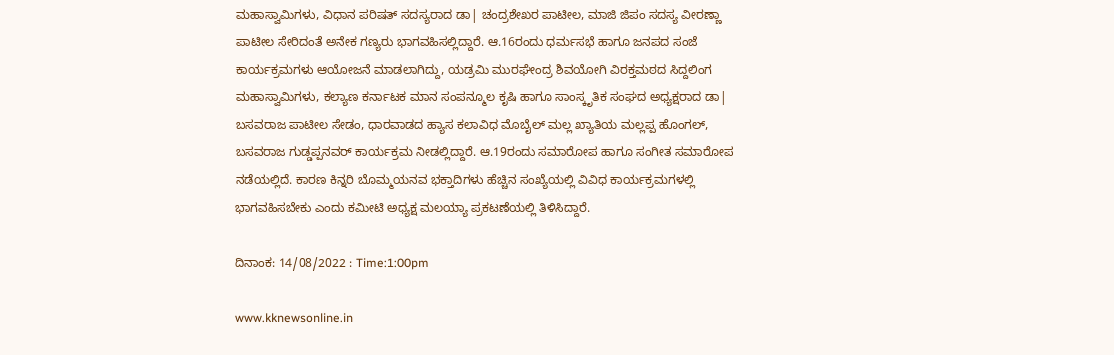ಮಹಾಸ್ವಾಮಿಗಳು, ವಿಧಾನ ಪರಿಷತ್ ಸದಸ್ಯರಾದ ಡಾ| ಚಂದ್ರಶೇಖರ ಪಾಟೀಲ, ಮಾಜಿ ಜಿಪಂ ಸದಸ್ಯ ವೀರಣ್ಣಾ ಪಾಟೀಲ ಸೇರಿದಂತೆ ಅನೇಕ ಗಣ್ಯರು ಭಾಗವಹಿಸಲ್ಲಿದ್ದಾರೆ. ಆ.16ರಂದು ಧರ್ಮಸಭೆ ಹಾಗೂ ಜನಪದ ಸಂಜೆ ಕಾರ್ಯಕ್ರಮಗಳು ಆಯೋಜನೆ ಮಾಡಲಾಗಿದ್ದು, ಯಡ್ರಮಿ ಮುರಘೇಂದ್ರ ಶಿವಯೋಗಿ ವಿರಕ್ತಮಠದ ಸಿದ್ದಲಿಂಗ ಮಹಾಸ್ವಾಮಿಗಳು, ಕಲ್ಯಾಣ ಕರ್ನಾಟಕ ಮಾನ ಸಂಪನ್ಮೂಲ ಕೃಷಿ ಹಾಗೂ ಸಾಂಸ್ಕೃತಿಕ ಸಂಘದ ಅಧ್ಯಕ್ಷರಾದ ಡಾ| ಬಸವರಾಜ ಪಾಟೀಲ ಸೇಡಂ, ಧಾರವಾಡದ ಹ್ಯಾಸ ಕಲಾವಿಧ ಮೊಬೈಲ್ ಮಲ್ಲ ಖ್ಯಾತಿಯ ಮಲ್ಲಪ್ಪ ಹೊಂಗಲ್, ಬಸವರಾಜ ಗುಡ್ಡಪ್ಪನವರ್ ಕಾರ್ಯಕ್ರಮ ನೀಡಲ್ಲಿದ್ದಾರೆ. ಆ.19ರಂದು ಸಮಾರೋಪ ಹಾಗೂ ಸಂಗೀತ ಸಮಾರೋಪ ನಡೆಯಲ್ಲಿದೆ. ಕಾರಣ ಕಿನ್ನರಿ ಬೊಮ್ಮಯನವ ಭಕ್ತಾದಿಗಳು ಹೆಚ್ಚಿನ ಸಂಖ್ಯೆಯಲ್ಲಿ ವಿವಿಧ ಕಾರ್ಯಕ್ರಮಗಳಲ್ಲಿ ಭಾಗವಹಿಸಬೇಕು ಎಂದು ಕಮೀಟಿ ಅಧ್ಯಕ್ಷ ಮಲಯ್ಯಾ ಪ್ರಕಟಣೆಯಲ್ಲಿ ತಿಳಿಸಿದ್ದಾರೆ.

ದಿನಾಂಕ: 14/08/2022 : Time:1:00pm

www.kknewsonline.in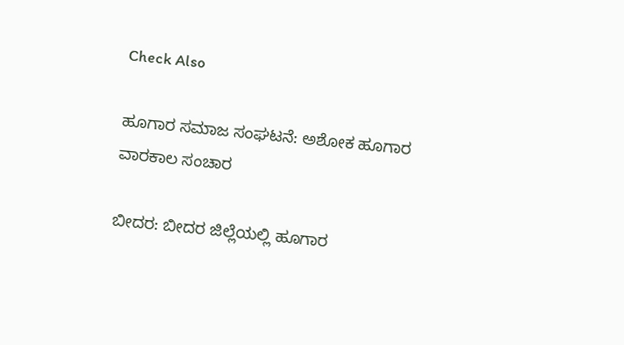Check Also

ಹೂಗಾರ ಸಮಾಜ ಸಂಘಟನೆ: ಅಶೋಕ ಹೂಗಾರ ವಾರಕಾಲ ಸಂಚಾರ

ಬೀದರ: ಬೀದರ‌ ಜಿಲ್ಲೆಯಲ್ಲಿ ಹೂಗಾರ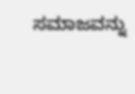ಸಮಾಜವನ್ನು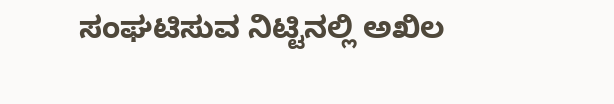ಸಂಘಟಿಸುವ ನಿಟ್ಟಿನಲ್ಲಿ ಅಖಿಲ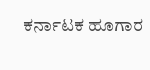ಕರ್ನಾಟಕ ಹೂಗಾರ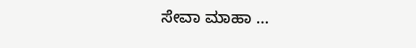ಸೇವಾ ಮಾಹಾ …